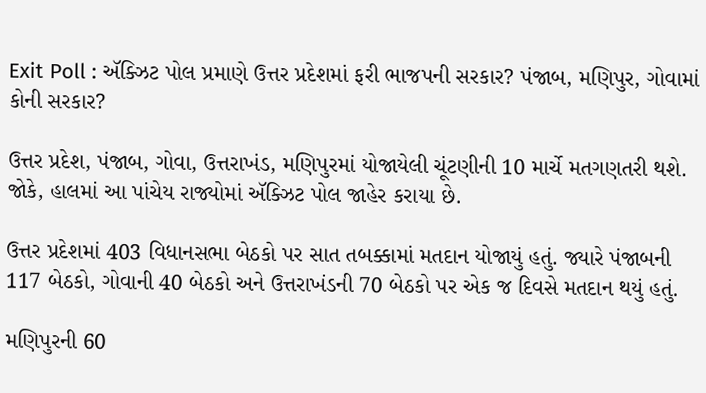Exit Poll : ઍક્ઝિટ પોલ પ્રમાણે ઉત્તર પ્રદેશમાં ફરી ભાજપની સરકાર? પંજાબ, મણિપુર, ગોવામાં કોની સરકાર?

ઉત્તર પ્રદેશ, પંજાબ, ગોવા, ઉત્તરાખંડ, મણિપુરમાં યોજાયેલી ચૂંટણીની 10 માર્ચે મતગણતરી થશે. જોકે, હાલમાં આ પાંચેય રાજ્યોમાં ઍક્ઝિટ પોલ જાહેર કરાયા છે.

ઉત્તર પ્રદેશમાં 403 વિધાનસભા બેઠકો પર સાત તબક્કામાં મતદાન યોજાયું હતું. જ્યારે પંજાબની 117 બેઠકો, ગોવાની 40 બેઠકો અને ઉત્તરાખંડની 70 બેઠકો પર એક જ દિવસે મતદાન થયું હતું.

મણિપુરની 60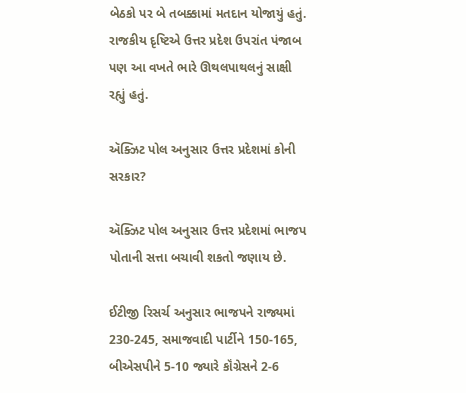બેઠકો પર બે તબક્કામાં મતદાન યોજાયું હતું. રાજકીય દૃષ્ટિએ ઉત્તર પ્રદેશ ઉપરાંત પંજાબ પણ આ વખતે ભારે ઊથલપાથલનું સાક્ષી રહ્યું હતું.

ઍક્ઝિટ પોલ અનુસાર ઉત્તર પ્રદેશમાં કોની સરકાર?

ઍક્ઝિટ પોલ અનુસાર ઉત્તર પ્રદેશમાં ભાજપ પોતાની સત્તા બચાવી શકતો જણાય છે.

ઈટીજી રિસર્ચ અનુસાર ભાજપને રાજ્યમાં 230-245, સમાજવાદી પાર્ટીને 150-165, બીએસપીને 5-10 જ્યારે કૉંગ્રેસને 2-6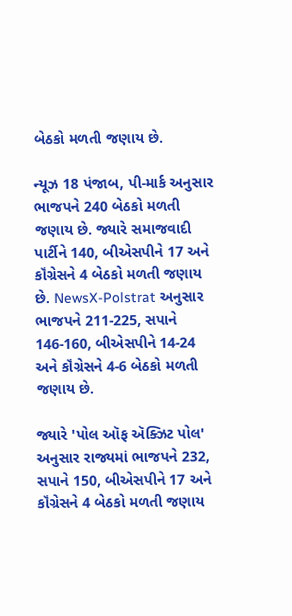બેઠકો મળતી જણાય છે.

ન્યૂઝ 18 પંજાબ, પી-માર્ક અનુસાર ભાજપને 240 બેઠકો મળતી જણાય છે. જ્યારે સમાજવાદી પાર્ટીને 140, બીએસપીને 17 અને કૉંગ્રેસને 4 બેઠકો મળતી જણાય છે. NewsX-Polstrat અનુસાર ભાજપને 211-225, સપાને 146-160, બીએસપીને 14-24 અને કૉંગ્રેસને 4-6 બેઠકો મળતી જણાય છે.

જ્યારે 'પોલ ઑફ ઍક્ઝિટ પોલ' અનુસાર રાજ્યમાં ભાજપને 232, સપાને 150, બીએસપીને 17 અને કૉંગ્રેસને 4 બેઠકો મળતી જણાય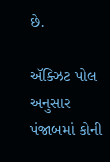છે.

ઍક્ઝિટ પોલ અનુસાર પંજાબમાં કોની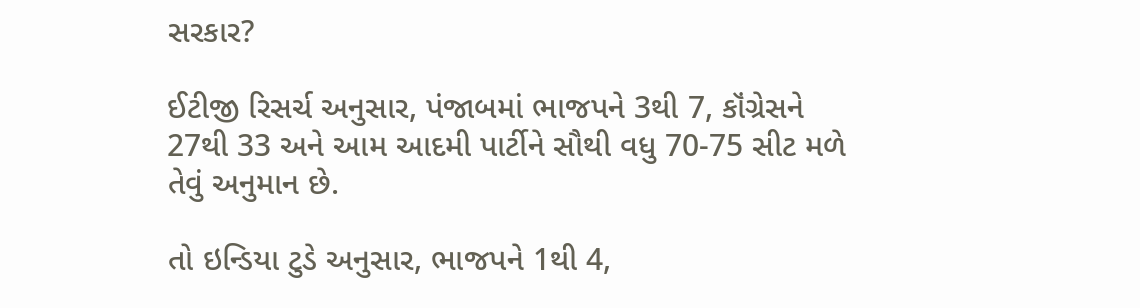સરકાર?

ઈટીજી રિસર્ચ અનુસાર, પંજાબમાં ભાજપને 3થી 7, કૉંગ્રેસને 27થી 33 અને આમ આદમી પાર્ટીને સૌથી વધુ 70-75 સીટ મળે તેવું અનુમાન છે.

તો ઇન્ડિયા ટુડે અનુસાર, ભાજપને 1થી 4,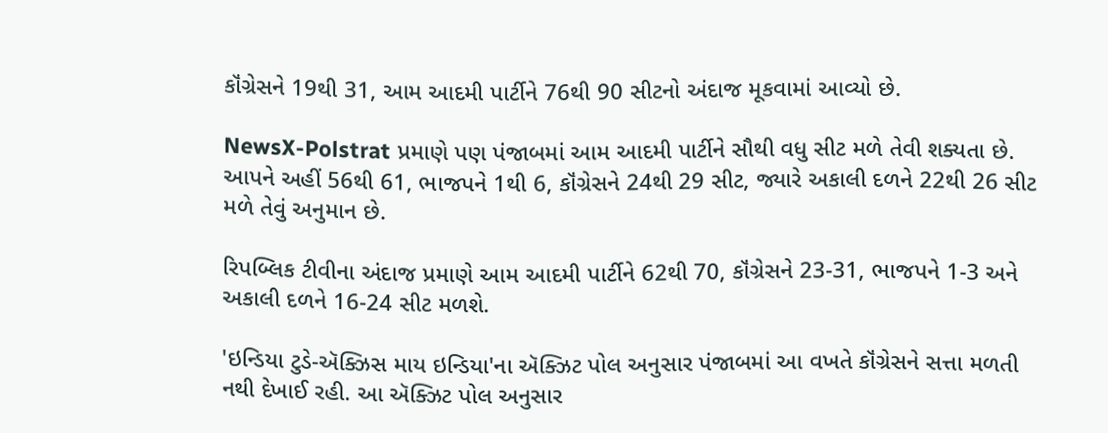કૉંગ્રેસને 19થી 31, આમ આદમી પાર્ટીને 76થી 90 સીટનો અંદાજ મૂકવામાં આવ્યો છે.

NewsX-Polstrat પ્રમાણે પણ પંજાબમાં આમ આદમી પાર્ટીને સૌથી વધુ સીટ મળે તેવી શક્યતા છે. આપને અહીં 56થી 61, ભાજપને 1થી 6, કૉંગ્રેસને 24થી 29 સીટ, જ્યારે અકાલી દળને 22થી 26 સીટ મળે તેવું અનુમાન છે.

રિપબ્લિક ટીવીના અંદાજ પ્રમાણે આમ આદમી પાર્ટીને 62થી 70, કૉંગ્રેસને 23-31, ભાજપને 1-3 અને અકાલી દળને 16-24 સીટ મળશે.

'ઇન્ડિયા ટુડે-ઍક્ઝિસ માય ઇન્ડિયા'ના ઍક્ઝિટ પોલ અનુસાર પંજાબમાં આ વખતે કૉંગ્રેસને સત્તા મળતી નથી દેખાઈ રહી. આ ઍક્ઝિટ પોલ અનુસાર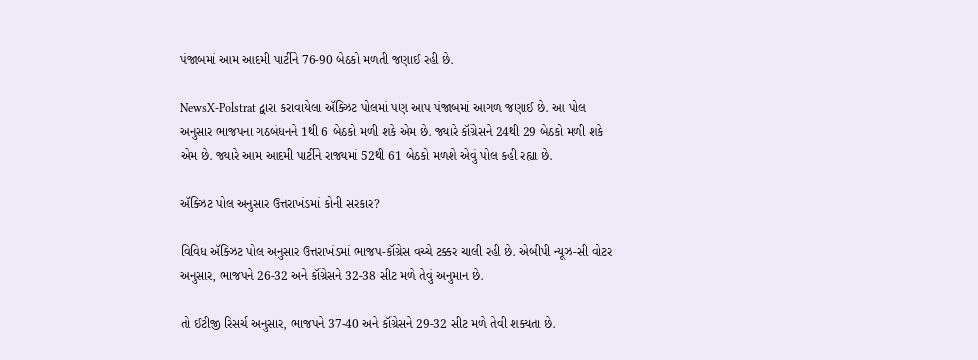પંજાબમાં આમ આદમી પાર્ટીને 76-90 બેઠકો મળતી જણાઈ રહી છે.

NewsX-Polstrat દ્વારા કરાવાયેલા ઍક્ઝિટ પોલમાં પણ આપ પંજાબમાં આગળ જણાઈ છે. આ પોલ અનુસાર ભાજપના ગઠબંધનને 1થી 6 બેઠકો મળી શકે એમ છે. જ્યારે કૉંગ્રેસને 24થી 29 બેઠકો મળી શકે એમ છે. જ્યારે આમ આદમી પાર્ટીને રાજ્યમાં 52થી 61 બેઠકો મળશે એવું પોલ કહી રહ્યા છે.

ઍક્ઝિટ પોલ અનુસાર ઉત્તરાખંડમાં કોની સરકાર?

વિવિધ ઍક્ઝિટ પોલ અનુસાર ઉત્તરાખંડમાં ભાજપ-કૉંગ્રેસ વચ્ચે ટક્કર ચાલી રહી છે. એબીપી ન્યૂઝ-સી વોટર અનુસાર, ભાજપને 26-32 અને કૉંગ્રેસને 32-38 સીટ મળે તેવું અનુમાન છે.

તો ઈટીજી રિસર્ચ અનુસાર, ભાજપને 37-40 અને કૉંગ્રેસને 29-32 સીટ મળે તેવી શક્યતા છે.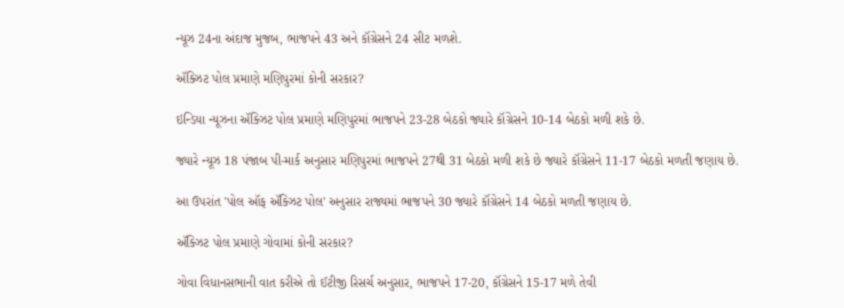ન્યૂઝ 24ના અંદાજ મુજબ, ભાજપને 43 અને કૉંગ્રેસને 24 સીટ મળશે.

ઍક્ઝિટ પોલ પ્રમાણે મણિપુરમાં કોની સરકાર?

ઇન્ડિયા ન્યૂઝના ઍક્ઝિટ પોલ પ્રમાણે મણિપુરમાં ભાજપને 23-28 બેઠકો જ્યારે કૉંગ્રેસને 10-14 બેઠકો મળી શકે છે.

જ્યારે ન્યૂઝ 18 પંજાબ પી-માર્ક અનુસાર મણિપુરમાં ભાજપને 27થી 31 બેઠકો મળી શકે છે જ્યારે કૉંગ્રેસને 11-17 બેઠકો મળતી જણાય છે.

આ ઉપરાંત 'પોલ ઑફ ઍક્ઝિટ પોલ' અનુસાર રાજ્યમાં ભાજપને 30 જ્યારે કૉંગ્રેસને 14 બેઠકો મળતી જણાય છે.

ઍક્ઝિટ પોલ પ્રમાણે ગોવામાં કોની સરકાર?

ગોવા વિધાનસભાની વાત કરીએ તો ઈટીજી રિસર્ચ અનુસાર, ભાજપને 17-20, કૉંગ્રેસને 15-17 મળે તેવી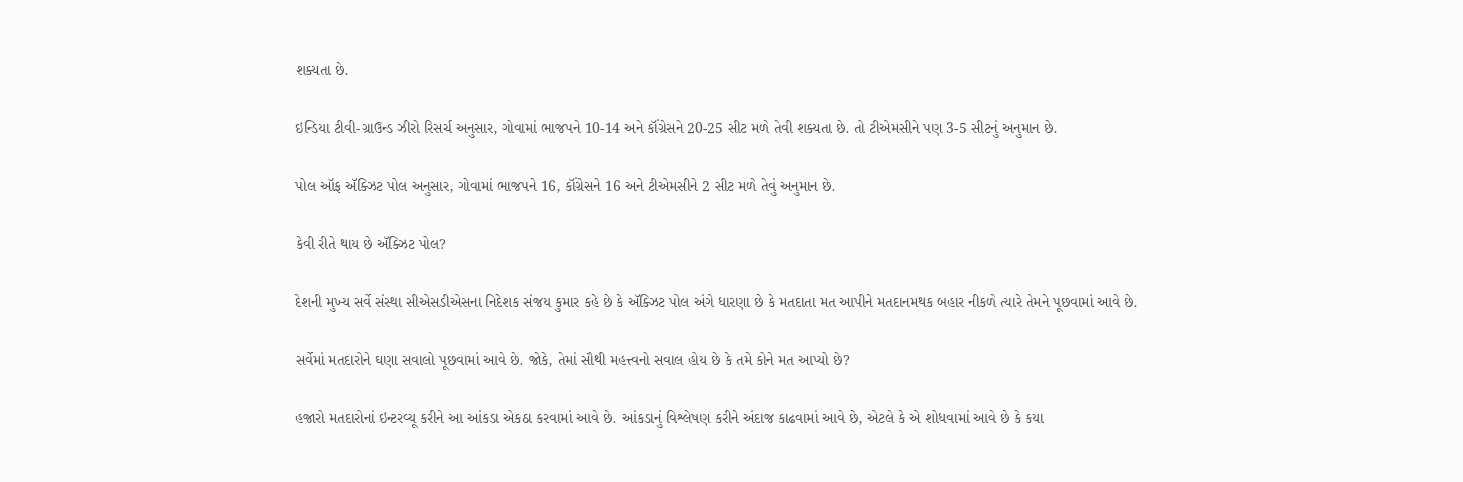શક્યતા છે.

ઇન્ડિયા ટીવી-ગ્રાઉન્ડ ઝીરો રિસર્ચ અનુસાર, ગોવામાં ભાજપને 10-14 અને કૉંગ્રેસને 20-25 સીટ મળે તેવી શક્યતા છે. તો ટીએમસીને પણ 3-5 સીટનું અનુમાન છે.

પોલ ઑફ ઍક્ઝિટ પોલ અનુસાર, ગોવામાં ભાજપને 16, કૉંગ્રેસને 16 અને ટીએમસીને 2 સીટ મળે તેવું અનુમાન છે.

કેવી રીતે થાય છે ઍક્ઝિટ પોલ?

દેશની મુખ્ય સર્વે સંસ્થા સીએસડીએસના નિદેશક સંજય કુમાર કહે છે કે ઍક્ઝિટ પોલ અંગે ધારણા છે કે મતદાતા મત આપીને મતદાનમથક બહાર નીકળે ત્યારે તેમને પૂછવામાં આવે છે.

સર્વેમાં મતદારોને ઘણા સવાલો પૂછવામાં આવે છે. જોકે, તેમાં સૌથી મહત્ત્વનો સવાલ હોય છે કે તમે કોને મત આપ્યો છે?

હજારો મતદારોનાં ઇન્ટરવ્યૂ કરીને આ આંકડા એકઠા કરવામાં આવે છે. આંકડાનું વિશ્લેષણ કરીને અંદાજ કાઢવામાં આવે છે, એટલે કે એ શોધવામાં આવે છે કે કયા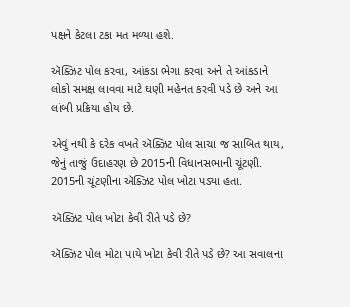પક્ષને કેટલા ટકા મત મળ્યા હશે.

ઍક્ઝિટ પોલ કરવા, આંકડા ભેગા કરવા અને તે આંકડાને લોકો સમક્ષ લાવવા માટે ઘણી મહેનત કરવી પડે છે અને આ લાંબી પ્રક્રિયા હોય છે.

એવું નથી કે દરેક વખતે ઍક્ઝિટ પોલ સાચા જ સાબિત થાય, જેનું તાજું ઉદાહરણ છે 2015ની વિધાનસભાની ચૂંટણી. 2015ની ચૂંટણીના ઍક્ઝિટ પોલ ખોટા પડ્યા હતા.

ઍક્ઝિટ પોલ ખોટા કેવી રીતે પડે છે?

ઍક્ઝિટ પોલ મોટા પાયે ખોટા કેવી રીતે પડે છે? આ સવાલના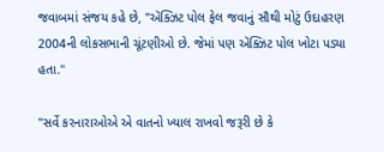જવાબમાં સંજય કહે છે, "ઍક્ઝિટ પોલ ફેલ જવાનું સૌથી મોટું ઉદાહરણ 2004ની લોકસભાની ચૂંટણીઓ છે. જેમાં પણ ઍક્ઝિટ પોલ ખોટા પડ્યા હતા."

"સર્વે કરનારાઓએ એ વાતનો ખ્યાલ રાખવો જરૂરી છે કે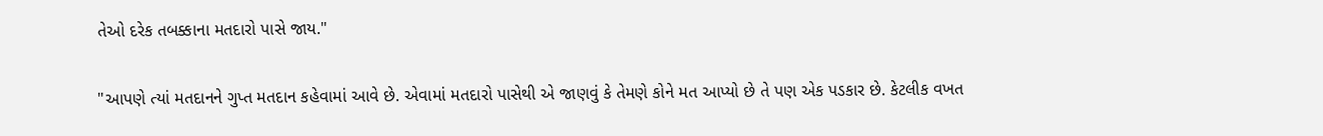તેઓ દરેક તબક્કાના મતદારો પાસે જાય."

"આપણે ત્યાં મતદાનને ગુપ્ત મતદાન કહેવામાં આવે છે. એવામાં મતદારો પાસેથી એ જાણવું કે તેમણે કોને મત આપ્યો છે તે પણ એક પડકાર છે. કેટલીક વખત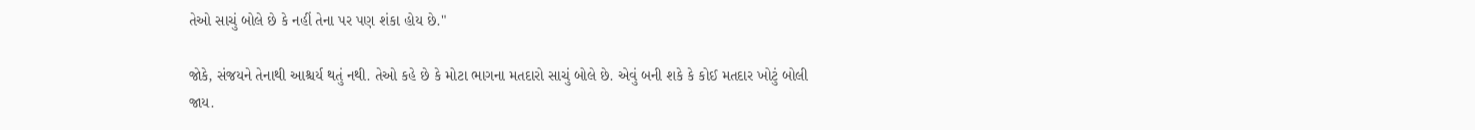તેઓ સાચું બોલે છે કે નહીં તેના પર પણ શંકા હોય છે."

જોકે, સંજયને તેનાથી આશ્ચર્ય થતું નથી. તેઓ કહે છે કે મોટા ભાગના મતદારો સાચું બોલે છે. એવું બની શકે કે કોઈ મતદાર ખોટું બોલી જાય.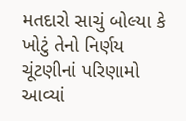મતદારો સાચું બોલ્યા કે ખોટું તેનો નિર્ણય ચૂંટણીનાં પરિણામો આવ્યાં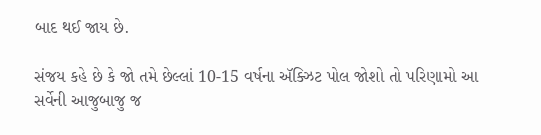બાદ થઈ જાય છે.

સંજય કહે છે કે જો તમે છેલ્લાં 10-15 વર્ષના ઍક્ઝિટ પોલ જોશો તો પરિણામો આ સર્વેની આજુબાજુ જ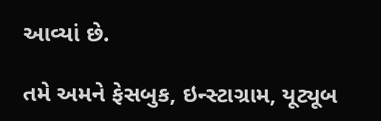આવ્યાં છે.

તમે અમને ફેસબુક, ઇન્સ્ટાગ્રામ, યૂટ્યૂબ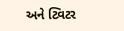અને ટ્વિટર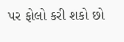પર ફોલો કરી શકો છો